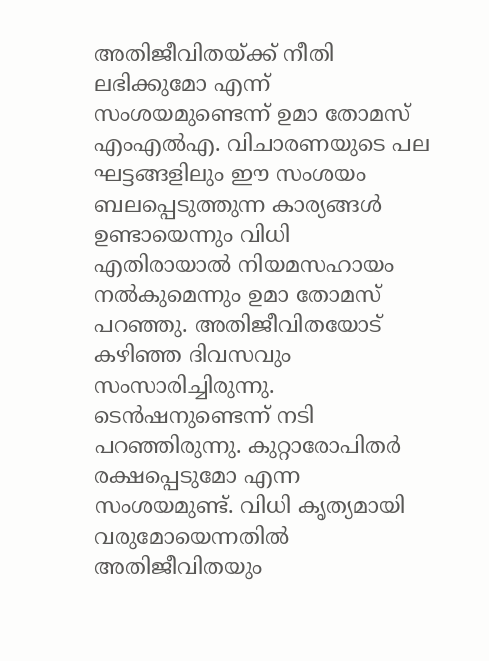അതിജീവിതയ്ക്ക് നീതി ലഭിക്കുമോ എന്ന് സംശയമുണ്ടെന്ന് ഉമാ തോമസ് എംഎൽഎ. വിചാരണയുടെ പല ഘട്ടങ്ങളിലും ഈ സംശയം ബലപ്പെടുത്തുന്ന കാര്യങ്ങൾ ഉണ്ടായെന്നും വിധി എതിരായാൽ നിയമസഹായം നൽകുമെന്നും ഉമാ തോമസ് പറഞ്ഞു. അതിജീവിതയോട് കഴിഞ്ഞ ദിവസവും സംസാരിച്ചിരുന്നു. ടെൻഷനുണ്ടെന്ന് നടി പറഞ്ഞിരുന്നു. കുറ്റാരോപിതർ രക്ഷപ്പെടുമോ എന്ന സംശയമുണ്ട്. വിധി കൃത്യമായി വരുമോയെന്നതിൽ അതിജീവിതയും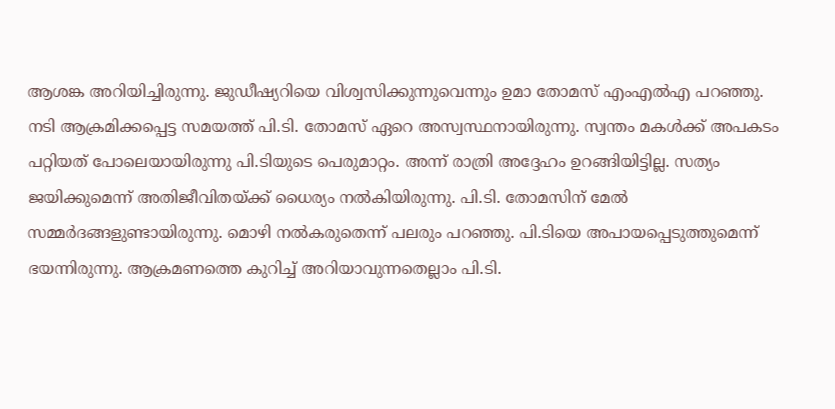ആശങ്ക അറിയിച്ചിരുന്നു. ജുഡീഷ്യറിയെ വിശ്വസിക്കുന്നുവെന്നും ഉമാ തോമസ് എംഎൽഎ പറഞ്ഞു.
നടി ആക്രമിക്കപ്പെട്ട സമയത്ത് പി.ടി. തോമസ് ഏറെ അസ്വസ്ഥനായിരുന്നു. സ്വന്തം മകൾക്ക് അപകടം പറ്റിയത് പോലെയായിരുന്നു പി.ടിയുടെ പെരുമാറ്റം. അന്ന് രാത്രി അദ്ദേഹം ഉറങ്ങിയിട്ടില്ല. സത്യം ജയിക്കുമെന്ന് അതിജീവിതയ്ക്ക് ധൈര്യം നൽകിയിരുന്നു. പി.ടി. തോമസിന് മേൽ സമ്മർദങ്ങളുണ്ടായിരുന്നു. മൊഴി നൽകരുതെന്ന് പലരും പറഞ്ഞു. പി.ടിയെ അപായപ്പെടുത്തുമെന്ന് ഭയന്നിരുന്നു. ആക്രമണത്തെ കുറിച്ച് അറിയാവുന്നതെല്ലാം പി.ടി.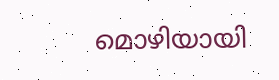മൊഴിയായി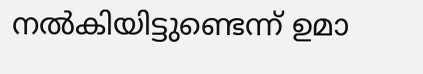നൽകിയിട്ടുണ്ടെന്ന് ഉമാ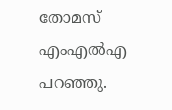തോമസ് എംഎൽഎ പറഞ്ഞു.